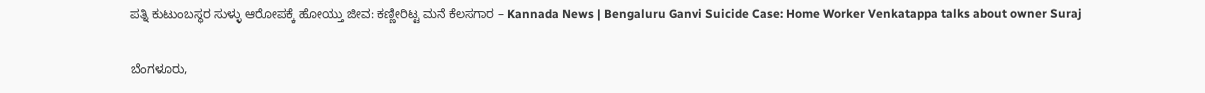ಪತ್ನಿ ಕುಟುಂಬಸ್ಥರ ಸುಳ್ಳು ಆರೋಪಕ್ಕೆ ಹೋಯ್ತು ಜೀವ: ಕಣ್ಣೀರಿಟ್ಟ ಮನೆ ಕೆಲಸಗಾರ – Kannada News | Bengaluru Ganvi Suicide Case: Home Worker Venkatappa talks about owner Suraj

ಬೆಂಗಳೂರು,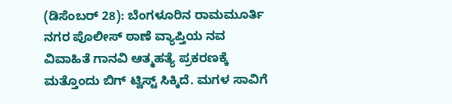(ಡಿಸೆಂಬರ್ 28): ಬೆಂಗಳೂರಿನ ರಾಮಮೂರ್ತಿ ನಗರ ಪೊಲೀಸ್ ಠಾಣೆ ವ್ಯಾಪ್ತಿಯ ನವ ವಿವಾಹಿತೆ ಗಾನವಿ ಆತ್ಮಹತ್ಯೆ ಪ್ರಕರಣಕ್ಕೆ ಮತ್ತೊಂದು ಬಿಗ್ ಟ್ವಿಸ್ಟ್ ಸಿಕ್ಕಿದೆ. ಮಗಳ ಸಾವಿಗೆ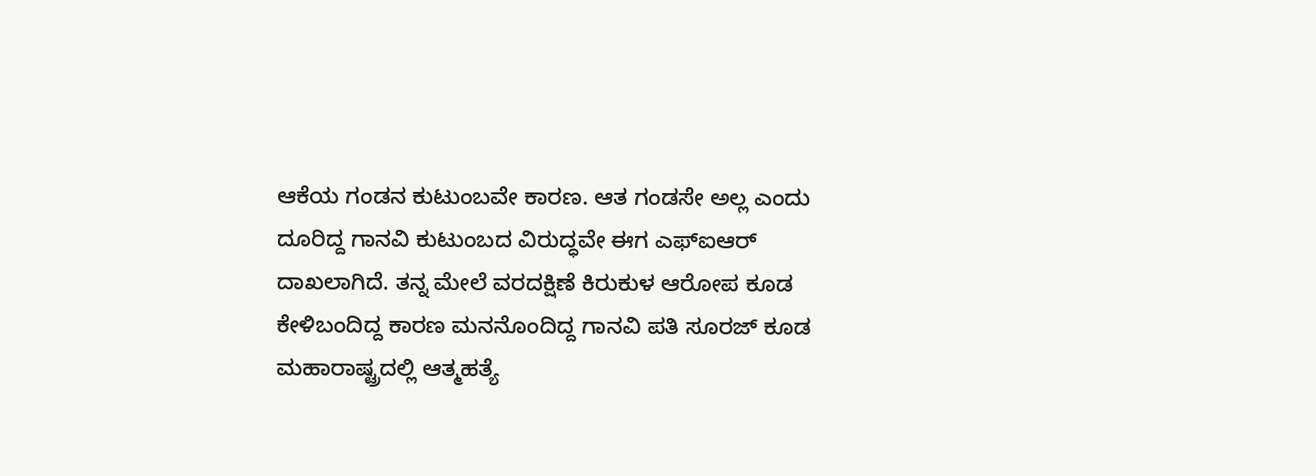ಆಕೆಯ ಗಂಡನ ಕುಟುಂಬವೇ ಕಾರಣ. ಆತ ಗಂಡಸೇ ಅಲ್ಲ ಎಂದು ದೂರಿದ್ದ ಗಾನವಿ ಕುಟುಂಬದ ವಿರುದ್ಧವೇ ಈಗ ಎಫ್ಐಆರ್ ದಾಖಲಾಗಿದೆ. ತನ್ನ ಮೇಲೆ ವರದಕ್ಷಿಣೆ ಕಿರುಕುಳ ಆರೋಪ ಕೂಡ ಕೇಳಿಬಂದಿದ್ದ ಕಾರಣ ಮನನೊಂದಿದ್ದ ಗಾನವಿ ಪತಿ ಸೂರಜ್ ಕೂಡ ಮಹಾರಾಷ್ಟ್ರದಲ್ಲಿ ಆತ್ಮಹತ್ಯೆ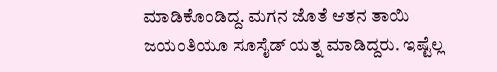ಮಾಡಿಕೊಂಡಿದ್ದ. ಮಗನ ಜೊತೆ ಆತನ ತಾಯಿ ಜಯಂತಿಯೂ ಸೂಸೈಡ್ ಯತ್ನ ಮಾಡಿದ್ದರು. ಇಷ್ಟೆಲ್ಲ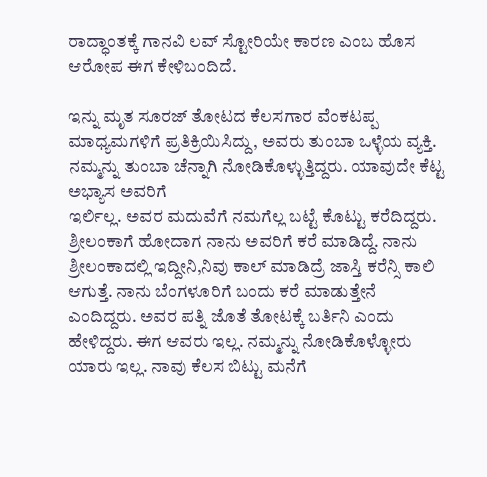ರಾದ್ಧಾಂತಕ್ಕೆ ಗಾನವಿ ಲವ್ ಸ್ಟೋರಿಯೇ ಕಾರಣ ಎಂಬ ಹೊಸ ಆರೋಪ ಈಗ ಕೇಳಿಬಂದಿದೆ.

ಇನ್ನು ಮೃತ ಸೂರಜ್ ತೋಟದ ಕೆಲಸಗಾರ ವೆಂಕಟಪ್ಪ ಮಾಧ್ಯಮಗಳಿಗೆ ಪ್ರತಿಕ್ರಿಯಿಸಿದ್ದು, ಅವರು ತುಂಬಾ ಒಳ್ಳೆಯ ವ್ಯಕ್ತಿ‌. ನಮ್ಮನ್ನು ತುಂಬಾ ಚೆನ್ನಾಗಿ ನೋಡಿಕೊಳ್ಳುತ್ತಿದ್ದರು. ಯಾವುದೇ ಕೆಟ್ಟ ಅಭ್ಯಾಸ ಅವರಿಗೆ
ಇರ್ಲಿಲ್ಲ. ಅವರ ಮದುವೆಗೆ ನಮಗೆಲ್ಲ ಬಟ್ಟೆ ಕೊಟ್ಟು ಕರೆದಿದ್ದರು. ಶ್ರೀಲಂಕಾಗೆ ಹೋದಾಗ ನಾನು ಅವರಿಗೆ ಕರೆ ಮಾಡಿದ್ದೆ. ನಾನು ಶ್ರೀಲಂಕಾದಲ್ಲಿ ಇದ್ದೀನಿ,ನಿವು ಕಾಲ್ ಮಾಡಿದ್ರೆ ಜಾಸ್ತಿ ಕರೆನ್ಸಿ ಕಾಲಿ ಆಗುತ್ತೆ. ನಾನು ಬೆಂಗಳೂರಿಗೆ ಬಂದು ಕರೆ ಮಾಡುತ್ತೇನೆ ಎಂದಿದ್ದರು. ಅವರ ಪತ್ನಿ ಜೊತೆ ತೋಟಕ್ಕೆ ಬರ್ತಿನಿ ಎಂದು ಹೇಳಿದ್ದರು. ಈಗ ಆವರು ಇಲ್ಲ. ನಮ್ಮನ್ನು ನೋಡಿಕೊಳ್ಳೋರು ಯಾರು‌ ಇಲ್ಲ. ನಾವು ಕೆಲಸ ಬಿಟ್ಟು ಮನೆಗೆ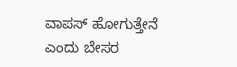ವಾಪಸ್ ಹೋಗುತ್ತೇನೆ ಎಂದು ಬೇಸರ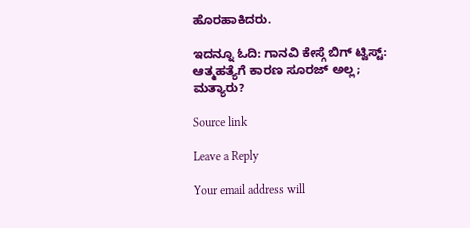ಹೊರಹಾಕಿದರು.

ಇದನ್ನೂ ಓದಿ: ಗಾನವಿ ಕೇಸ್ಗೆ ಬಿಗ್ ಟ್ವಿಸ್ಟ್: ಆತ್ಮಹತ್ಯೆಗೆ ಕಾರಣ ಸೂರಜ್ ಅಲ್ಲ; ಮತ್ಯಾರು?

Source link

Leave a Reply

Your email address will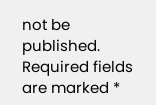not be published. Required fields are marked *